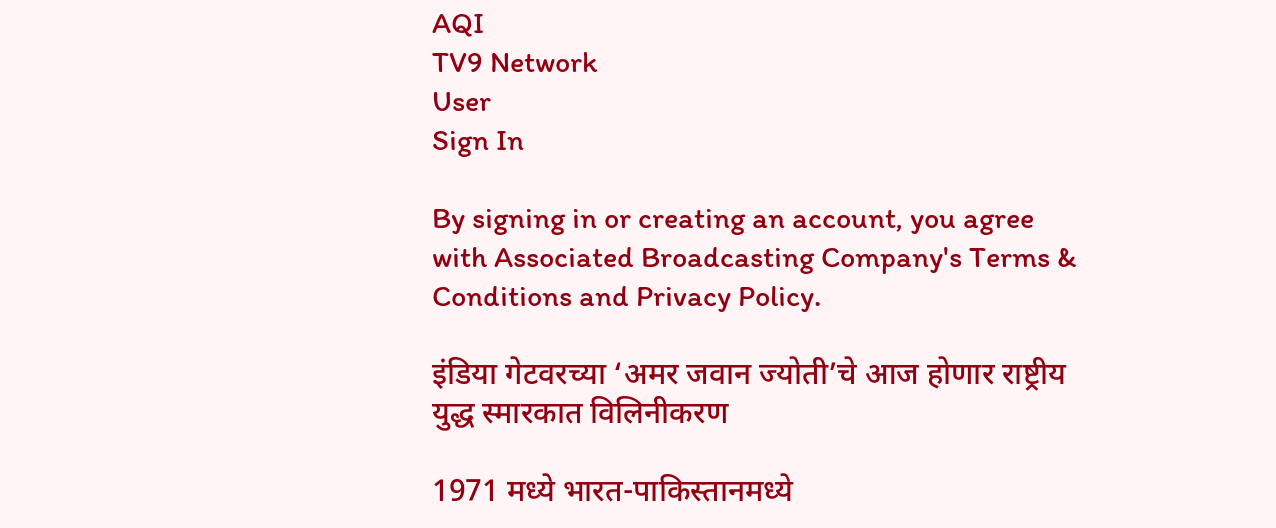AQI
TV9 Network
User
Sign In

By signing in or creating an account, you agree with Associated Broadcasting Company's Terms & Conditions and Privacy Policy.

इंडिया गेटवरच्या ‘अमर जवान ज्योती’चे आज होणार राष्ट्रीय युद्ध स्मारकात विलिनीकरण

1971 मध्ये भारत-पाकिस्तानमध्ये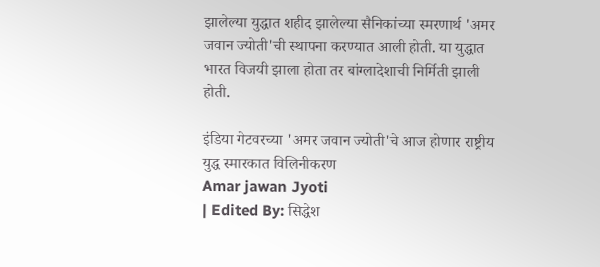झालेल्या युद्धात शहीद झालेल्या सैनिकांच्या स्मरणार्थ 'अमर जवान ज्योती'ची स्थापना करण्यात आली होती. या युद्धात भारत विजयी झाला होता तर बांग्लादेशाची निर्मिती झाली होती.

इंडिया गेटवरच्या 'अमर जवान ज्योती'चे आज होणार राष्ट्रीय युद्ध स्मारकात विलिनीकरण
Amar jawan Jyoti
| Edited By: सिद्धेश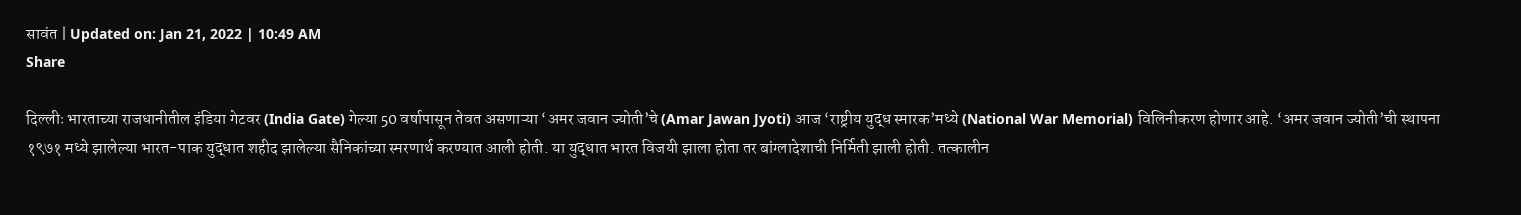सावंत | Updated on: Jan 21, 2022 | 10:49 AM
Share

दिल्लीः भारताच्या राजधानीतील इंडिया गेटवर (India Gate) गेल्या 50 वर्षापासून तेवत असणाऱ्या ‘अमर जवान ज्योती’चे (Amar Jawan Jyoti) आज ‘राष्ट्रीय युद्ध स्मारक’मध्ये (National War Memorial) विलिनीकरण होणार आहे. ‘अमर जवान ज्योती’ची स्थापना १९७१ मध्ये झालेल्या भारत-पाक युद्धात शहीद झालेल्या सैनिकांच्या स्मरणार्थ करण्यात आली होती. या युद्धात भारत विजयी झाला होता तर बांग्लादेशाची निर्मिती झाली होती. तत्कालीन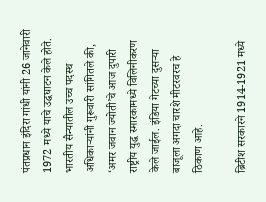पंतप्रधान इंदिरा गांधी यांनी 26 जानेवारी 1972 मध्ये याचे उद्घघाटन केले होते. भारतीय सैन्यातील उच्च पदस्थ अधिकाऱ्यांनी गुरूवारी सांगितले की, ‘अमर जवान ज्योती’चे आज दुपारी राष्ट्रीय युद्ध स्मारकामध्ये विलिनीकरण केले जाईल. इंडिया गेटच्या दुसऱ्या बाजूला अगदा चारशे मीटरवरच हे ठिकाण आहे.

ब्रिटीश सरकारने 1914-1921 मध्ये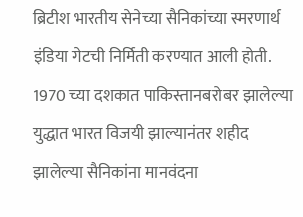ब्रिटीश भारतीय सेनेच्या सैनिकांच्या स्मरणार्थ इंडिया गेटची निर्मिती करण्यात आली होती. 1970 च्या दशकात पाकिस्तानबरोबर झालेल्या युद्धात भारत विजयी झाल्यानंतर शहीद झालेल्या सैनिकांना मानवंदना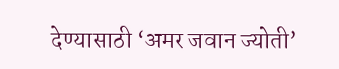देण्यासाठी ‘अमर जवान ज्योती’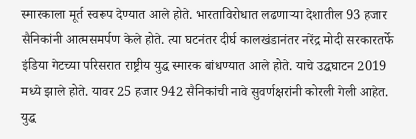स्मारकाला मूर्त स्वरूप देण्यात आले होते. भारताविरोधात लढणाऱ्या देशातील 93 हजार सैनिकांनी आत्मसमर्पण केले होते. त्या घटनंतर दीर्घ कालखंडानंतर नरेंद्र मोदी सरकारतर्फे इंडिया गेटच्या परिसरात राष्ट्रीय युद्ध स्मारक बांधण्यात आले होते. याचे उद्घघाटन 2019 मध्ये झाले होते. यावर 25 हजार 942 सैनिकांची नावे सुवर्णक्षरांनी कोरली गेली आहेत. युद्ध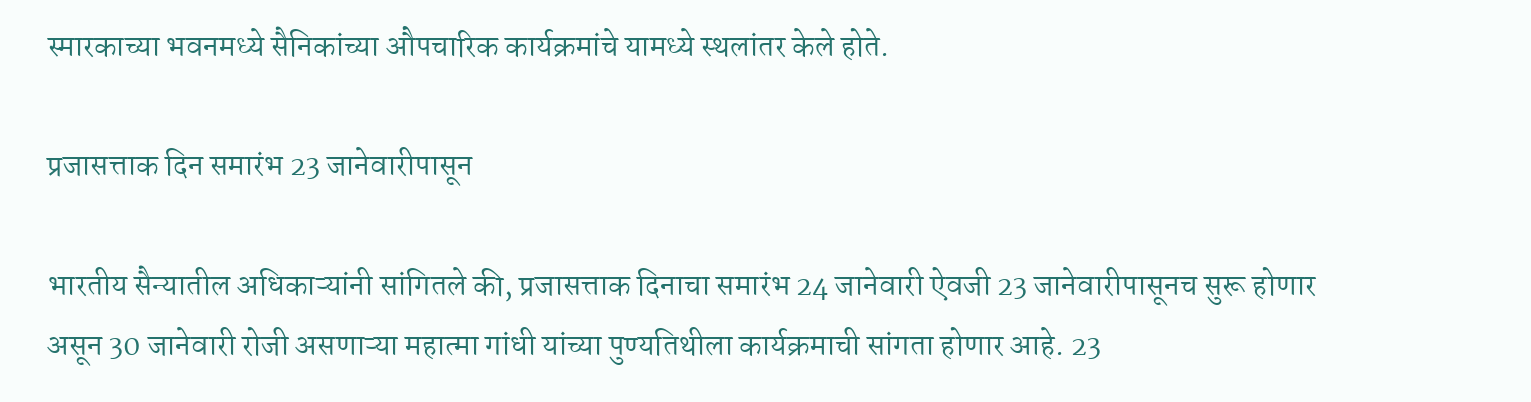स्मारकाच्या भवनमध्ये सैनिकांच्या औपचारिक कार्यक्रमांचे यामध्ये स्थलांतर केले होते.

प्रजासत्ताक दिन समारंभ 23 जानेवारीपासून

भारतीय सैन्यातील अधिकाऱ्यांनी सांगितले की, प्रजासत्ताक दिनाचा समारंभ 24 जानेवारी ऐवजी 23 जानेवारीपासूनच सुरू होणार असून 30 जानेवारी रोजी असणाऱ्या महात्मा गांधी यांच्या पुण्यतिथीला कार्यक्रमाची सांगता होणार आहे. 23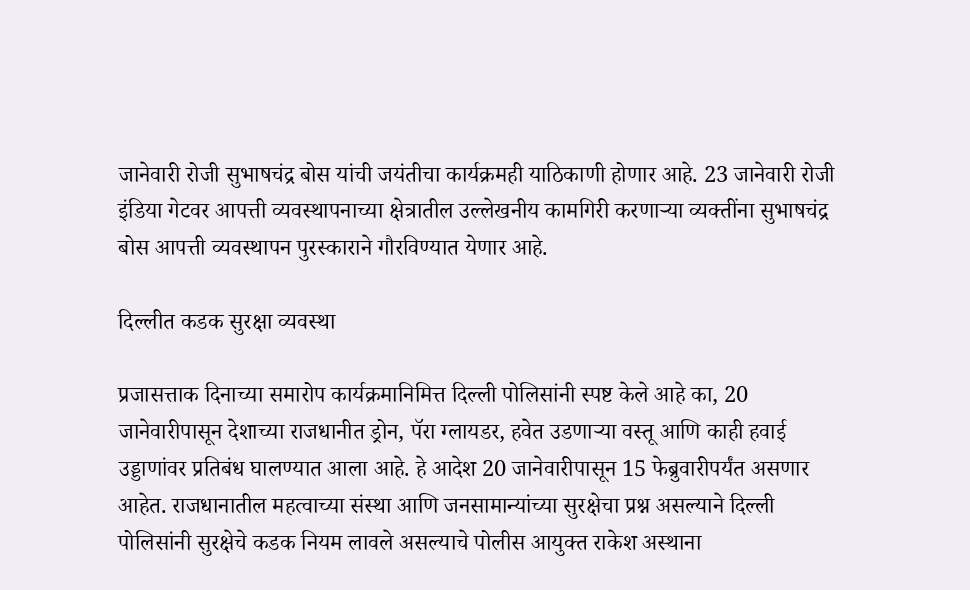जानेवारी रोजी सुभाषचंद्र बोस यांची जयंतीचा कार्यक्रमही याठिकाणी होणार आहे. 23 जानेवारी रोजी इंडिया गेटवर आपत्ती व्यवस्थापनाच्या क्षेत्रातील उल्लेखनीय कामगिरी करणाऱ्या व्यक्तींना सुभाषचंद्र बोस आपत्ती व्यवस्थापन पुरस्काराने गौरविण्यात येणार आहे.

दिल्लीत कडक सुरक्षा व्यवस्था

प्रजासत्ताक दिनाच्या समारोप कार्यक्रमानिमित्त दिल्ली पोलिसांनी स्पष्ट केले आहे का, 20 जानेवारीपासून देशाच्या राजधानीत ड्रोन, पॅरा ग्लायडर, हवेत उडणाऱ्या वस्तू आणि काही हवाई उड्डाणांवर प्रतिबंध घालण्यात आला आहे. हे आदेश 20 जानेवारीपासून 15 फेब्रुवारीपर्यंत असणार आहेत. राजधानातील महत्वाच्या संस्था आणि जनसामान्यांच्या सुरक्षेचा प्रश्न असल्याने दिल्ली पोलिसांनी सुरक्षेचे कडक नियम लावले असल्याचे पोलीस आयुक्त राकेश अस्थाना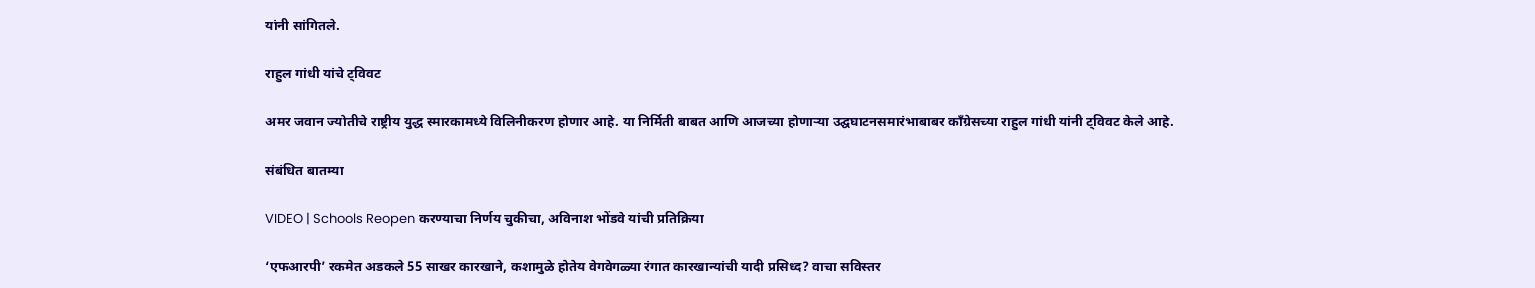यांनी सांगितले.

राहुल गांधी यांचे ट्विवट

अमर जवान ज्योतीचे राष्ट्रीय युद्ध स्मारकामध्ये विलिनीकरण होणार आहे. या निर्मिती बाबत आणि आजच्या होणाऱ्या उद्घघाटनसमारंभाबाबर कॉंग्रेसच्या राहुल गांधी यांनी ट्विवट केले आहे.

संबंधित बातम्या

VIDEO | Schools Reopen करण्याचा निर्णय चुकीचा, अविनाश भोंडवे यांची प्रतिक्रिया

‘एफआरपी’ रकमेत अडकले 55 साखर कारखाने, कशामुळे होतेय वेगवेगळ्या रंगात कारखान्यांची यादी प्रसिध्द? वाचा सविस्तर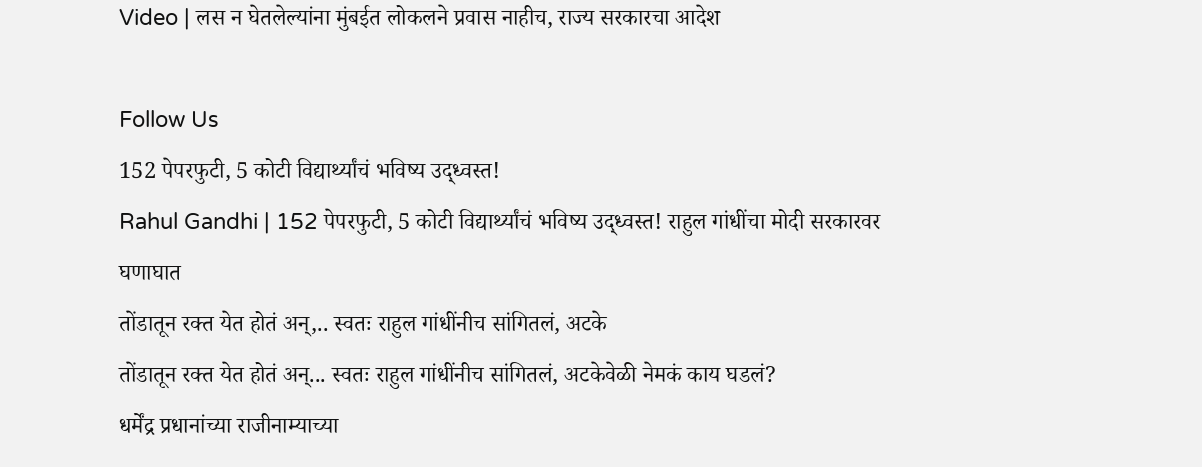Video | लस न घेतलेल्यांना मुंबईत लोकलने प्रवास नाहीच, राज्य सरकारचा आदेश

Follow Us
152 पेपरफुटी, 5 कोटी विद्यार्थ्यांचं भविष्य उद्ध्वस्त!
Rahul Gandhi | 152 पेपरफुटी, 5 कोटी विद्यार्थ्यांचं भविष्य उद्ध्वस्त! राहुल गांधींचा मोदी सरकारवर घणाघात
तोंडातून रक्त येत होतं अन्,.. स्वतः राहुल गांधींनीच सांगितलं, अटके
तोंडातून रक्त येत होतं अन्... स्वतः राहुल गांधींनीच सांगितलं, अटकेवेळी नेमकं काय घडलं?
धर्मेंद्र प्रधानांच्या राजीनाम्याच्या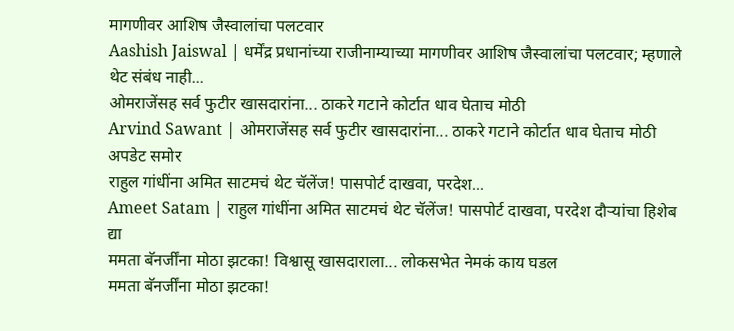मागणीवर आशिष जैस्वालांचा पलटवार
Aashish Jaiswal | धर्मेंद्र प्रधानांच्या राजीनाम्याच्या मागणीवर आशिष जैस्वालांचा पलटवार; म्हणाले थेट संबंध नाही...
ओमराजेंसह सर्व फुटीर खासदारांना... ठाकरे गटाने कोर्टात धाव घेताच मोठी
Arvind Sawant | ओमराजेंसह सर्व फुटीर खासदारांना... ठाकरे गटाने कोर्टात धाव घेताच मोठी अपडेट समोर
राहुल गांधींना अमित साटमचं थेट चॅलेंज! पासपोर्ट दाखवा, परदेश...
Ameet Satam | राहुल गांधींना अमित साटमचं थेट चॅलेंज! पासपोर्ट दाखवा, परदेश दौऱ्यांचा हिशेब द्या
ममता बॅनर्जींना मोठा झटका! विश्वासू खासदाराला... लोकसभेत नेमकं काय घडल
ममता बॅनर्जींना मोठा झटका!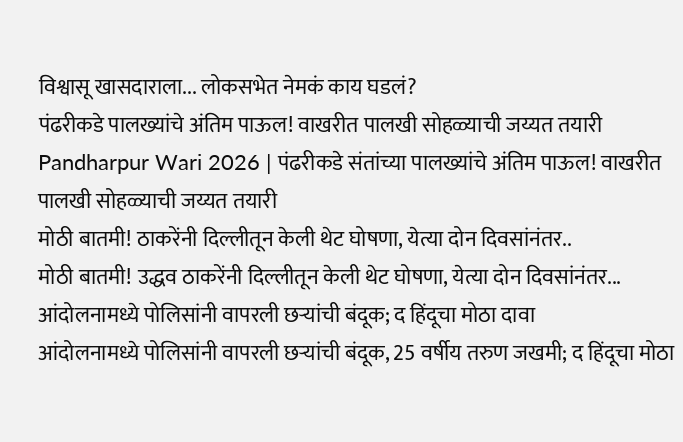विश्वासू खासदाराला... लोकसभेत नेमकं काय घडलं?
पंढरीकडे पालख्यांचे अंतिम पाऊल! वाखरीत पालखी सोहळ्याची जय्यत तयारी
Pandharpur Wari 2026 | पंढरीकडे संतांच्या पालख्यांचे अंतिम पाऊल! वाखरीत पालखी सोहळ्याची जय्यत तयारी
मोठी बातमी! ठाकरेंनी दिल्लीतून केली थेट घोषणा, येत्या दोन दिवसांनंतर..
मोठी बातमी! उद्धव ठाकरेंनी दिल्लीतून केली थेट घोषणा, येत्या दोन दिवसांनंतर...
आंदोलनामध्ये पोलिसांनी वापरली छऱ्यांची बंदूक; द हिंदूचा मोठा दावा
आंदोलनामध्ये पोलिसांनी वापरली छऱ्यांची बंदूक, 25 वर्षीय तरुण जखमी; द हिंदूचा मोठा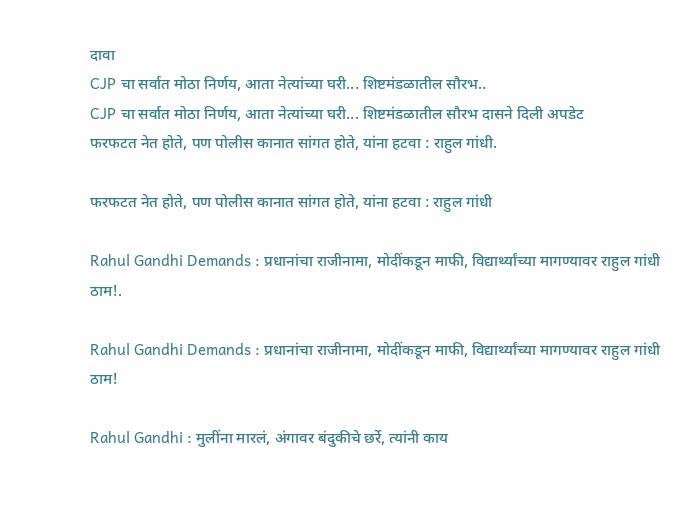दावा
CJP चा सर्वात मोठा निर्णय, आता नेत्यांच्या घरी... शिष्टमंडळातील सौरभ..
CJP चा सर्वात मोठा निर्णय, आता नेत्यांच्या घरी... शिष्टमंडळातील सौरभ दासने दिली अपडेट
फरफटत नेत होते, पण पोलीस कानात सांगत होते, यांना हटवा : राहुल गांधी.

फरफटत नेत होते, पण पोलीस कानात सांगत होते, यांना हटवा : राहुल गांधी

Rahul Gandhi Demands : प्रधानांचा राजीनामा, मोदींकडून माफी, विद्यार्थ्यांच्या मागण्यावर राहुल गांधी ठाम!.

Rahul Gandhi Demands : प्रधानांचा राजीनामा, मोदींकडून माफी, विद्यार्थ्यांच्या मागण्यावर राहुल गांधी ठाम!

Rahul Gandhi : मुलींना मारलं, अंगावर बंदुकीचे छर्रे, त्यांनी काय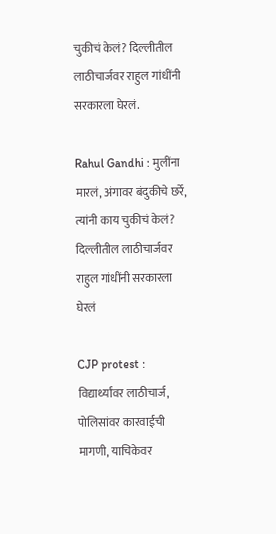चुकीचं केलं? दिल्लीतील लाठीचार्जवर राहुल गांधींनी सरकारला घेरलं.

Rahul Gandhi : मुलींना मारलं, अंगावर बंदुकीचे छर्रे, त्यांनी काय चुकीचं केलं? दिल्लीतील लाठीचार्जवर राहुल गांधींनी सरकारला घेरलं

CJP protest : विद्यार्थ्यांवर लाठीचार्ज, पोलिसांवर कारवाईची मागणी, याचिकेवर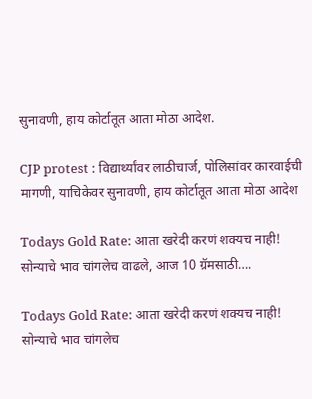सुनावणी, हाय कोर्टातूत आता मोठा आदेश.

CJP protest : विद्यार्थ्यांवर लाठीचार्ज, पोलिसांवर कारवाईची मागणी, याचिकेवर सुनावणी, हाय कोर्टातूत आता मोठा आदेश

Todays Gold Rate: आता खरेदी करणं शक्यच नाही! सोन्याचे भाव चांगलेच वाढले, आज 10 ग्रॅमसाठी….

Todays Gold Rate: आता खरेदी करणं शक्यच नाही! सोन्याचे भाव चांगलेच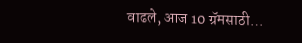वाढले, आज 10 ग्रॅमसाठी…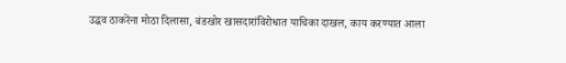उद्धव ठाकरेंना मोठा दिलासा, बंडखोर खासदारांविरोधात याचिका दाखल, काय करण्यात आला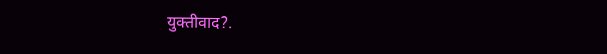युक्तीवाद?.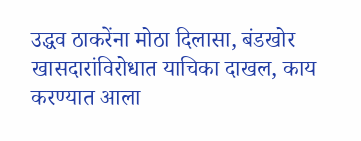उद्धव ठाकरेंना मोठा दिलासा, बंडखोर खासदारांविरोधात याचिका दाखल, काय करण्यात आला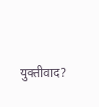युक्तीवाद?